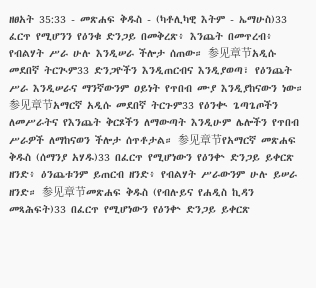ዘፀአት 35:33 - መጽሐፍ ቅዱስ - (ካቶሊካዊ እትም - ኤማሁስ)33 ፈርጥ የሚሆንን የዕንቁ ድንጋይ በመቅረጽ፥ እንጨት በመጥረብ፥ የብልሃት ሥራ ሁሉ እንዲሠራ ችሎታ ሰጠው። 参见章节አዲሱ መደበኛ ትርጒም33 ድንጋዮችን እንዲጠርብና እንዲያወጣ፣ የዕንጨት ሥራ እንዲሠራና ማንኛውንም ዐይነት የጥበብ ሙያ እንዲያከናውን ነው። 参见章节አማርኛ አዲሱ መደበኛ ትርጉም33 የዕንቊ ጌጣጌጦችን ለመሥራትና የእንጨት ቅርጾችን ለማውጣት እንዲሁም ሌሎችን የጥበብ ሥራዎች ለማከናወን ችሎታ ሰጥቶታል። 参见章节የአማርኛ መጽሐፍ ቅዱስ (ሰማንያ አሃዱ)33 በፈርጥ የሚሆነውን የዕንቍ ድንጋይ ይቀርጽ ዘንድ፥ ዕንጨቱንም ይጠርብ ዘንድ፥ የብልሃት ሥራውንም ሁሉ ይሠራ ዘንድ። 参见章节መጽሐፍ ቅዱስ (የብሉይና የሐዲስ ኪዳን መጻሕፍት)33 በፈርጥ የሚሆነውን የዕንቍ ድንጋይ ይቀርጽ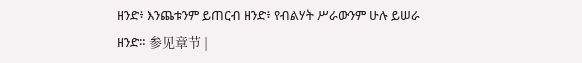ዘንድ፥ እንጨቱንም ይጠርብ ዘንድ፥ የብልሃት ሥራውንም ሁሉ ይሠራ ዘንድ። 参见章节 |